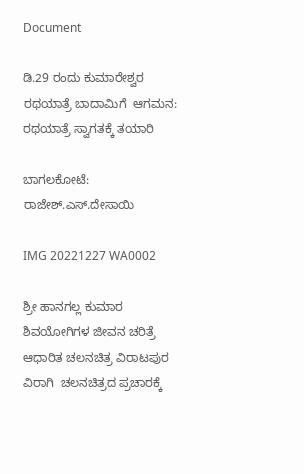Document

ಡಿ.29 ರಂದು ಕುಮಾರೇಶ್ವರ ರಥಯಾತ್ರೆ ಬಾದಾಮಿಗೆ  ಆಗಮನ: ರಥಯಾತ್ರೆ ಸ್ವಾಗತಕ್ಕೆ ತಯಾರಿ

ಬಾಗಲಕೋಟೆ: ರಾಜೇಶ್.ಎಸ್.ದೇಸಾಯಿ

IMG 20221227 WA0002

ಶ್ರೀ ಹಾನಗಲ್ಲ ಕುಮಾರ ಶಿವಯೋಗಿಗಳ ಜೀವನ ಚರಿತ್ರೆ ಆಧಾರಿತ ಚಲನಚಿತ್ರ ವಿರಾಟಪುರ ವಿರಾಗಿ  ಚಲನಚಿತ್ರದ ಪ್ರಚಾರಕ್ಕೆ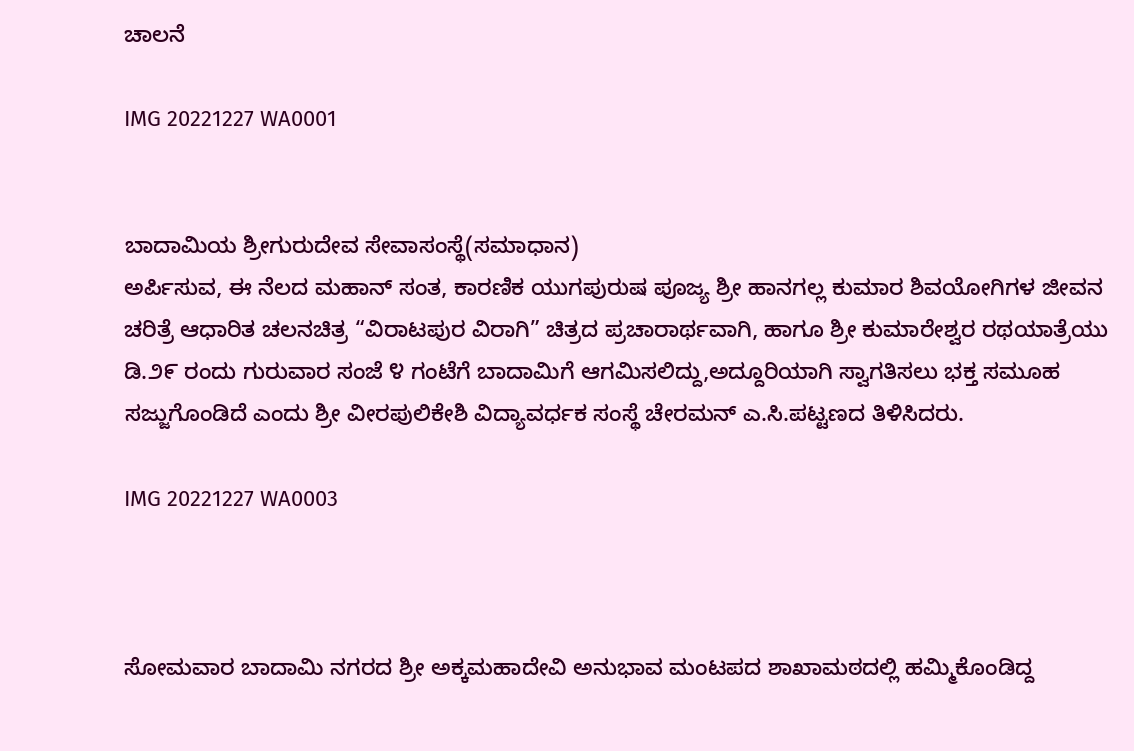ಚಾಲನೆ

IMG 20221227 WA0001


ಬಾದಾಮಿಯ ಶ್ರೀಗುರುದೇವ ಸೇವಾಸಂಸ್ಥೆ(ಸಮಾಧಾನ)
ಅರ್ಪಿಸುವ, ಈ ನೆಲದ ಮಹಾನ್ ಸಂತ, ಕಾರಣಿಕ ಯುಗಪುರುಷ ಪೂಜ್ಯ ಶ್ರೀ ಹಾನಗಲ್ಲ ಕುಮಾರ ಶಿವಯೋಗಿಗಳ ಜೀವನ ಚರಿತ್ರೆ ಆಧಾರಿತ ಚಲನಚಿತ್ರ “ವಿರಾಟಪುರ ವಿರಾಗಿ” ಚಿತ್ರದ ಪ್ರಚಾರಾರ್ಥವಾಗಿ, ಹಾಗೂ ಶ್ರೀ ಕುಮಾರೇಶ್ವರ ರಥಯಾತ್ರೆಯು ಡಿ.೨೯ ರಂದು ಗುರುವಾರ ಸಂಜೆ ೪ ಗಂಟೆಗೆ ಬಾದಾಮಿಗೆ ಆಗಮಿಸಲಿದ್ದು,ಅದ್ದೂರಿಯಾಗಿ ಸ್ವಾಗತಿಸಲು ಭಕ್ತ ಸಮೂಹ ಸಜ್ಜುಗೊಂಡಿದೆ ಎಂದು ಶ್ರೀ ವೀರಪುಲಿಕೇಶಿ ವಿದ್ಯಾವರ್ಧಕ ಸಂಸ್ಥೆ ಚೇರಮನ್ ಎ.ಸಿ.ಪಟ್ಟಣದ ತಿಳಿಸಿದರು.

IMG 20221227 WA0003



ಸೋಮವಾರ ಬಾದಾಮಿ ನಗರದ ಶ್ರೀ ಅಕ್ಕಮಹಾದೇವಿ ಅನುಭಾವ ಮಂಟಪದ ಶಾಖಾಮಠದಲ್ಲಿ ಹಮ್ಮಿಕೊಂಡಿದ್ದ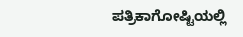ಪತ್ರಿಕಾಗೋಷ್ಟಿಯಲ್ಲಿ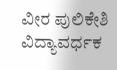ವೀರ ಪುಲಿಕೇಶಿ ವಿದ್ಯಾವರ್ಧಕ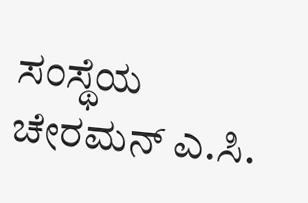ಸಂಸ್ಥೆಯ ಚೇರಮನ್ ಎ.ಸಿ.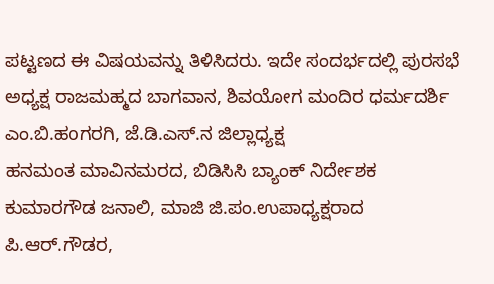ಪಟ್ಟಣದ ಈ ವಿಷಯವನ್ನು ತಿಳಿಸಿದರು. ಇದೇ ಸಂದರ್ಭದಲ್ಲಿ ಪುರಸಭೆ ಅಧ್ಯಕ್ಷ ರಾಜಮಹ್ಮದ ಬಾಗವಾನ, ಶಿವಯೋಗ ಮಂದಿರ ಧರ್ಮದರ್ಶಿ ಎಂ.ಬಿ.ಹoಗರಗಿ, ಜೆ.ಡಿ.ಎಸ್.ನ ಜಿಲ್ಲಾಧ್ಯಕ್ಷ
ಹನಮಂತ ಮಾವಿನಮರದ, ಬಿಡಿಸಿಸಿ ಬ್ಯಾಂಕ್ ನಿರ್ದೇಶಕ ಕುಮಾರಗೌಡ ಜನಾಲಿ, ಮಾಜಿ ಜಿ.ಪಂ.ಉಪಾಧ್ಯಕ್ಷರಾದ ಪಿ.ಆರ್.ಗೌಡರ,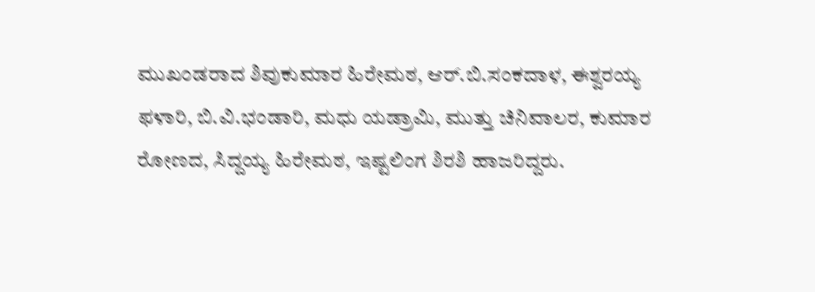ಮುಖಂಡರಾದ ಶಿವುಕುಮಾರ ಹಿರೇಮಠ, ಆರ್.ಬಿ.ಸಂಕದಾಳ, ಈಶ್ವರಯ್ಯ ಫಳಾರಿ, ಬಿ.ವಿ.ಭಂಡಾರಿ, ಮಧು ಯಡ್ರಾಮಿ, ಮುತ್ತು ಚಿನಿವಾಲರ, ಕುಮಾರ ರೋಣದ, ಸಿದ್ದಯ್ಯ ಹಿರೇಮಠ, ಇಷ್ಟಲಿಂಗ ಶಿರಶಿ ಹಾಜರಿದ್ದರು.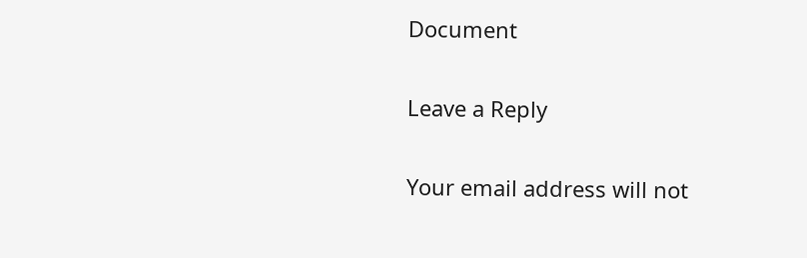Document

Leave a Reply

Your email address will not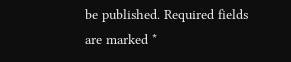be published. Required fields are marked *